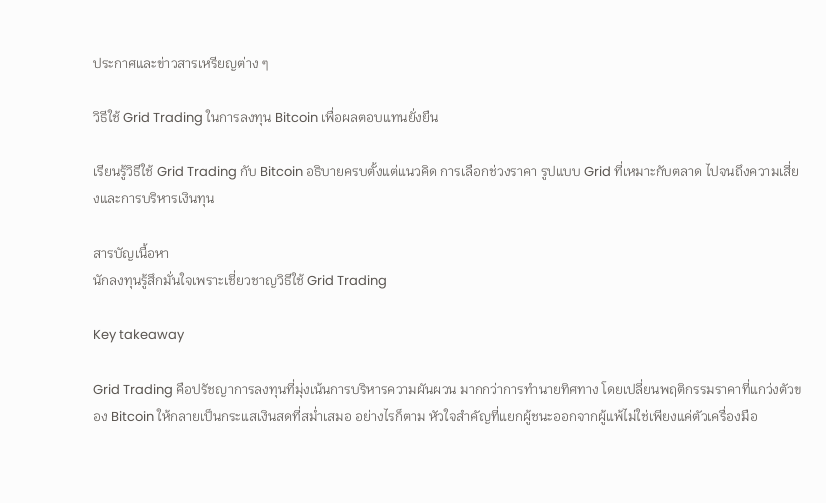ประกาศและข่าวสารเหรียญต่าง ๆ

วิธีใช้ Grid Trading ในการลงทุน Bitcoin เพื่อผลตอบแทนยั่งยืน

เรียนรู้วิธีใช้ Grid Trading กับ Bitcoin อธิบายครบตั้งแต่แนวคิด การเลือกช่วงราคา รูปแบบ Grid ที่เหมาะกับตลาด ไปจนถึงความเสี่ยงและการบริหารเงินทุน

สารบัญเนื้อหา
นักลงทุนรู้สึกมั่นใจเพราะเชี่ยวชาญวิธีใช้ Grid Trading

Key takeaway

Grid Trading คือปรัชญาการลงทุนที่มุ่งเน้นการบริหารความผันผวน มากกว่าการทำนายทิศทาง โดยเปลี่ยนพฤติกรรมราคาที่แกว่งตัวของ Bitcoin ให้กลายเป็นกระแสเงินสดที่สม่ำเสมอ อย่างไรก็ตาม หัวใจสำคัญที่แยกผู้ชนะออกจากผู้แพ้ไม่ใช่เพียงแค่ตัวเครื่องมือ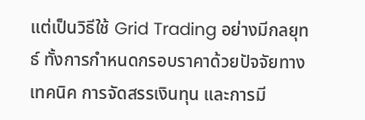แต่เป็นวิธีใช้ Grid Trading อย่างมีกลยุทธ์ ทั้งการกำหนดกรอบราคาด้วยปัจจัยทางเทคนิค การจัดสรรเงินทุน และการมี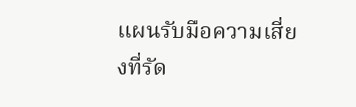แผนรับมือความเสี่ยงที่รัด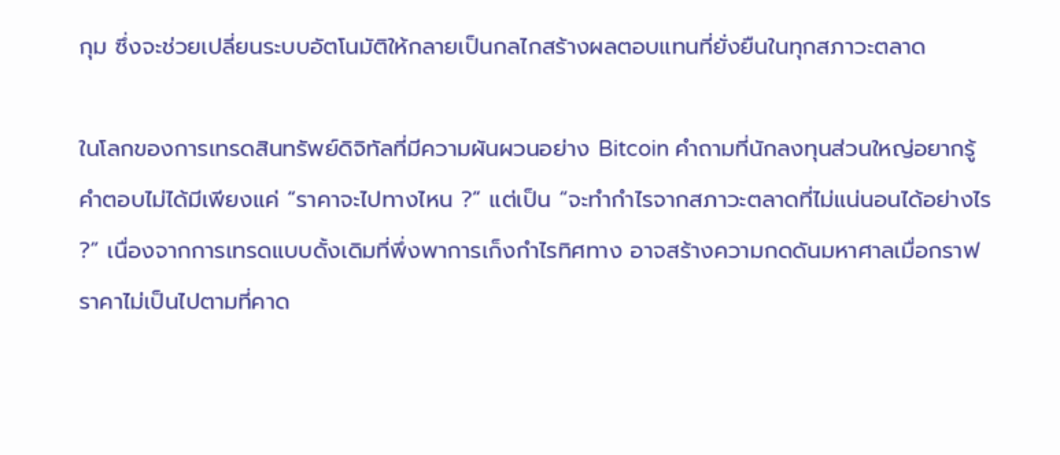กุม ซึ่งจะช่วยเปลี่ยนระบบอัตโนมัติให้กลายเป็นกลไกสร้างผลตอบแทนที่ยั่งยืนในทุกสภาวะตลาด

ในโลกของการเทรดสินทรัพย์ดิจิทัลที่มีความผันผวนอย่าง Bitcoin คำถามที่นักลงทุนส่วนใหญ่อยากรู้คำตอบไม่ได้มีเพียงแค่ “ราคาจะไปทางไหน ?” แต่เป็น “จะทำกำไรจากสภาวะตลาดที่ไม่แน่นอนได้อย่างไร ?” เนื่องจากการเทรดแบบดั้งเดิมที่พึ่งพาการเก็งกำไรทิศทาง อาจสร้างความกดดันมหาศาลเมื่อกราฟราคาไม่เป็นไปตามที่คาด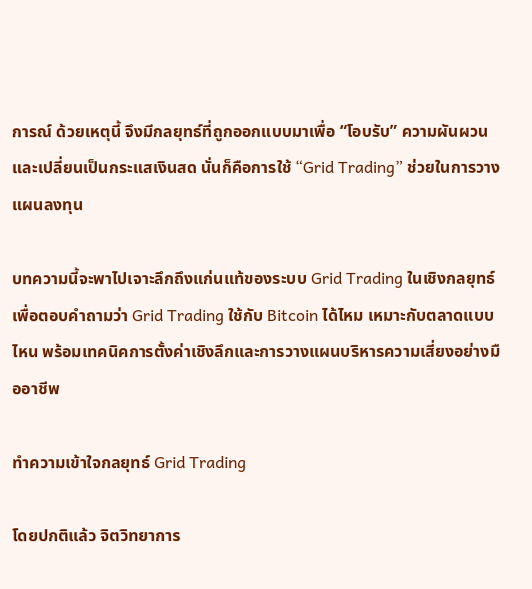การณ์ ด้วยเหตุนี้ จึงมีกลยุทธ์ที่ถูกออกแบบมาเพื่อ “โอบรับ” ความผันผวน และเปลี่ยนเป็นกระแสเงินสด นั่นก็คือการใช้ “Grid Trading” ช่วยในการวางแผนลงทุน

บทความนี้จะพาไปเจาะลึกถึงแก่นแท้ของระบบ Grid Trading ในเชิงกลยุทธ์ เพื่อตอบคำถามว่า Grid Trading ใช้กับ Bitcoin ได้ไหม เหมาะกับตลาดแบบไหน พร้อมเทคนิคการตั้งค่าเชิงลึกและการวางแผนบริหารความเสี่ยงอย่างมืออาชีพ

ทำความเข้าใจกลยุทธ์ Grid Trading

โดยปกติแล้ว จิตวิทยาการ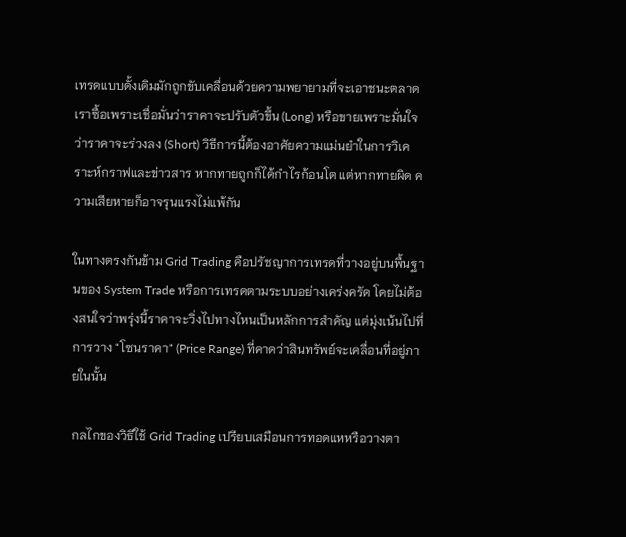เทรดแบบดั้งเดิมมักถูกขับเคลื่อนด้วยความพยายามที่จะเอาชนะตลาด เราซื้อเพราะเชื่อมั่นว่าราคาจะปรับตัวขึ้น (Long) หรือขายเพราะมั่นใจว่าราคาจะร่วงลง (Short) วิธีการนี้ต้องอาศัยความแม่นยำในการวิเคราะห์กราฟและข่าวสาร หากทายถูกก็ได้กำไรก้อนโต แต่หากทายผิด ความเสียหายก็อาจรุนแรงไม่แพ้กัน

ในทางตรงกันข้าม Grid Trading คือปรัชญาการเทรดที่วางอยู่บนพื้นฐานของ System Trade หรือการเทรดตามระบบอย่างเคร่งครัด โดยไม่ต้องสนใจว่าพรุ่งนี้ราคาจะวิ่งไปทางไหนเป็นหลักการสำคัญ แต่มุ่งเน้นไปที่การวาง "โซนราคา" (Price Range) ที่คาดว่าสินทรัพย์จะเคลื่อนที่อยู่ภายในนั้น

กลไกของวิธีใช้ Grid Trading เปรียบเสมือนการทอดแหหรือวางตา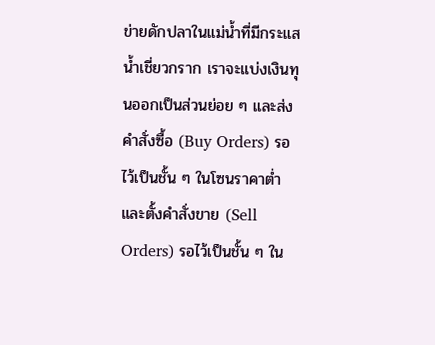ข่ายดักปลาในแม่น้ำที่มีกระแสน้ำเชี่ยวกราก เราจะแบ่งเงินทุนออกเป็นส่วนย่อย ๆ และส่งคำสั่งซื้อ (Buy Orders) รอไว้เป็นชั้น ๆ ในโซนราคาต่ำ และตั้งคำสั่งขาย (Sell Orders) รอไว้เป็นชั้น ๆ ใน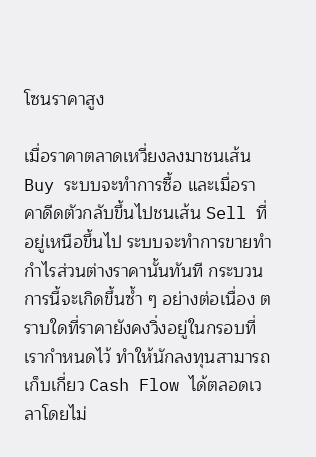โซนราคาสูง

เมื่อราคาตลาดเหวี่ยงลงมาชนเส้น Buy ระบบจะทำการซื้อ และเมื่อราคาดีดตัวกลับขึ้นไปชนเส้น Sell ที่อยู่เหนือขึ้นไป ระบบจะทำการขายทำกำไรส่วนต่างราคานั้นทันที กระบวนการนี้จะเกิดขึ้นซ้ำ ๆ อย่างต่อเนื่อง ตราบใดที่ราคายังคงวิ่งอยู่ในกรอบที่เรากำหนดไว้ ทำให้นักลงทุนสามารถเก็บเกี่ยว Cash Flow ได้ตลอดเวลาโดยไม่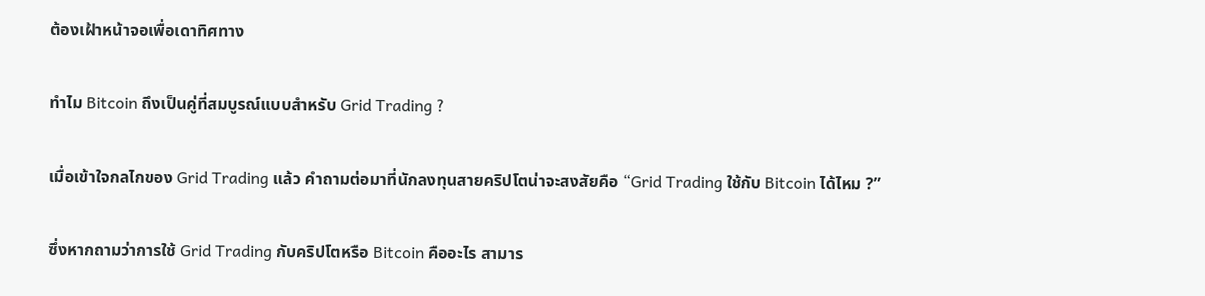ต้องเฝ้าหน้าจอเพื่อเดาทิศทาง

ทำไม Bitcoin ถึงเป็นคู่ที่สมบูรณ์แบบสำหรับ Grid Trading ?

เมื่อเข้าใจกลไกของ Grid Trading แล้ว คำถามต่อมาที่นักลงทุนสายคริปโตน่าจะสงสัยคือ “Grid Trading ใช้กับ Bitcoin ได้ไหม ?”

ซึ่งหากถามว่าการใช้ Grid Trading กับคริปโตหรือ Bitcoin คืออะไร สามาร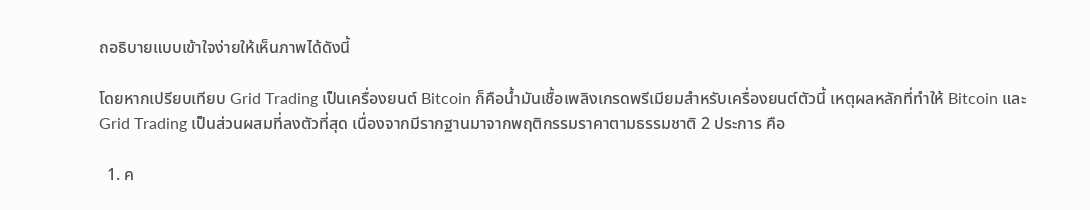ถอธิบายแบบเข้าใจง่ายให้เห็นภาพได้ดังนี้

โดยหากเปรียบเทียบ Grid Trading เป็นเครื่องยนต์ Bitcoin ก็คือน้ำมันเชื้อเพลิงเกรดพรีเมียมสำหรับเครื่องยนต์ตัวนี้ เหตุผลหลักที่ทำให้ Bitcoin และ Grid Trading เป็นส่วนผสมที่ลงตัวที่สุด เนื่องจากมีรากฐานมาจากพฤติกรรมราคาตามธรรมชาติ 2 ประการ คือ

  1. ค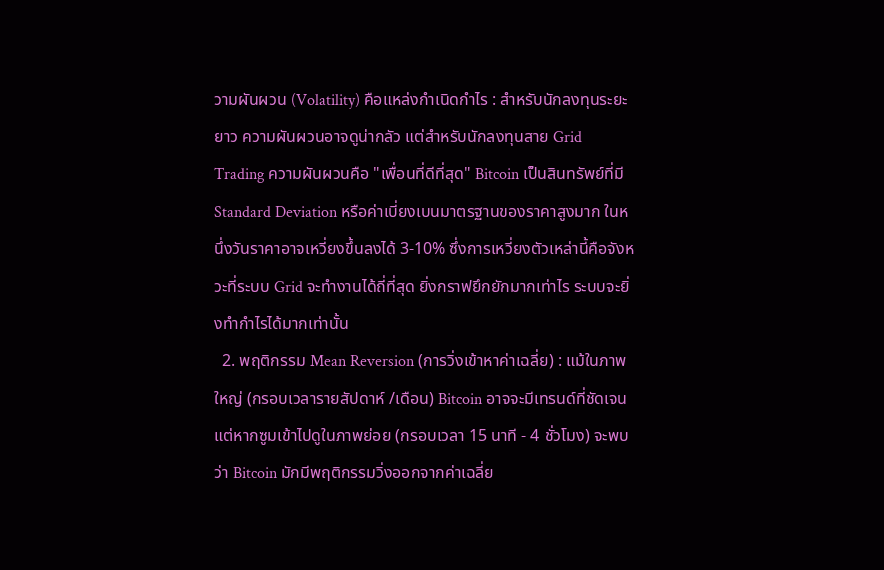วามผันผวน (Volatility) คือแหล่งกำเนิดกำไร : สำหรับนักลงทุนระยะยาว ความผันผวนอาจดูน่ากลัว แต่สำหรับนักลงทุนสาย Grid Trading ความผันผวนคือ "เพื่อนที่ดีที่สุด" Bitcoin เป็นสินทรัพย์ที่มี Standard Deviation หรือค่าเบี่ยงเบนมาตรฐานของราคาสูงมาก ในหนึ่งวันราคาอาจเหวี่ยงขึ้นลงได้ 3-10% ซึ่งการเหวี่ยงตัวเหล่านี้คือจังหวะที่ระบบ Grid จะทำงานได้ถี่ที่สุด ยิ่งกราฟยึกยักมากเท่าไร ระบบจะยิ่งทำกำไรได้มากเท่านั้น
  2. พฤติกรรม Mean Reversion (การวิ่งเข้าหาค่าเฉลี่ย) : แม้ในภาพใหญ่ (กรอบเวลารายสัปดาห์ /เดือน) Bitcoin อาจจะมีเทรนด์ที่ชัดเจน แต่หากซูมเข้าไปดูในภาพย่อย (กรอบเวลา 15 นาที - 4 ชั่วโมง) จะพบว่า Bitcoin มักมีพฤติกรรมวิ่งออกจากค่าเฉลี่ย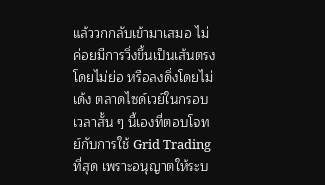แล้ววกกลับเข้ามาเสมอ ไม่ค่อยมีการวิ่งขึ้นเป็นเส้นตรงโดยไม่ย่อ หรือลงดิ่งโดยไม่เด้ง ตลาดไซด์เวย์ในกรอบเวลาสั้น ๆ นี้เองที่ตอบโจทย์กับการใช้ Grid Trading ที่สุด เพราะอนุญาตให้ระบ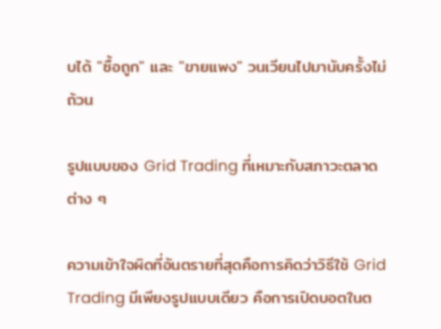บได้ "ซื้อถูก" และ "ขายแพง" วนเวียนไปมานับครั้งไม่ถ้วน

รูปแบบของ Grid Trading ที่เหมาะกับสภาวะตลาดต่าง ๆ

ความเข้าใจผิดที่อันตรายที่สุดคือการคิดว่าวิธีใช้ Grid Trading มีเพียงรูปแบบเดียว คือการเปิดบอตในต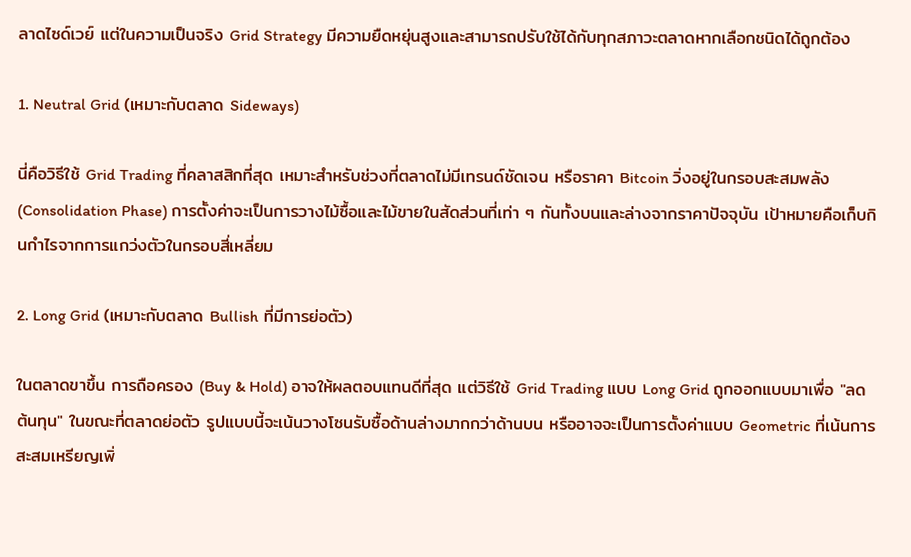ลาดไซด์เวย์ แต่ในความเป็นจริง Grid Strategy มีความยืดหยุ่นสูงและสามารถปรับใช้ได้กับทุกสภาวะตลาดหากเลือกชนิดได้ถูกต้อง

1. Neutral Grid (เหมาะกับตลาด Sideways)

นี่คือวิธีใช้ Grid Trading ที่คลาสสิกที่สุด เหมาะสำหรับช่วงที่ตลาดไม่มีเทรนด์ชัดเจน หรือราคา Bitcoin วิ่งอยู่ในกรอบสะสมพลัง (Consolidation Phase) การตั้งค่าจะเป็นการวางไม้ซื้อและไม้ขายในสัดส่วนที่เท่า ๆ กันทั้งบนและล่างจากราคาปัจจุบัน เป้าหมายคือเก็บกินกำไรจากการแกว่งตัวในกรอบสี่เหลี่ยม

2. Long Grid (เหมาะกับตลาด Bullish ที่มีการย่อตัว)

ในตลาดขาขึ้น การถือครอง (Buy & Hold) อาจให้ผลตอบแทนดีที่สุด แต่วิธีใช้ Grid Trading แบบ Long Grid ถูกออกแบบมาเพื่อ "ลดต้นทุน" ในขณะที่ตลาดย่อตัว รูปแบบนี้จะเน้นวางโซนรับซื้อด้านล่างมากกว่าด้านบน หรืออาจจะเป็นการตั้งค่าแบบ Geometric ที่เน้นการสะสมเหรียญเพิ่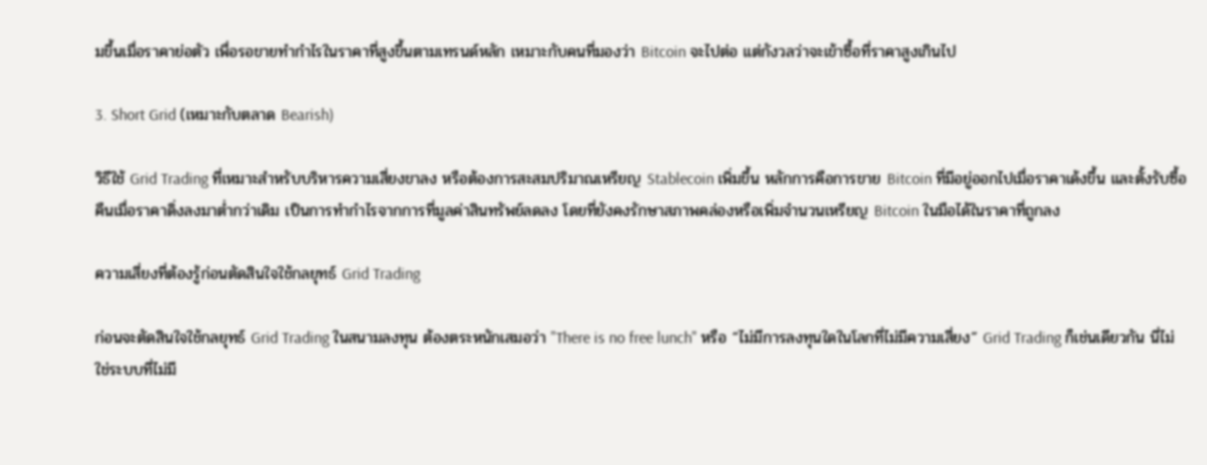มขึ้นเมื่อราคาย่อตัว เพื่อรอขายทำกำไรในราคาที่สูงขึ้นตามเทรนด์หลัก เหมาะกับคนที่มองว่า Bitcoin จะไปต่อ แต่กังวลว่าจะเข้าซื้อที่ราคาสูงเกินไป

3. Short Grid (เหมาะกับตลาด Bearish)

วิธีใช้ Grid Trading ที่เหมาะสำหรับบริหารความเสี่ยงขาลง หรือต้องการสะสมปริมาณเหรียญ Stablecoin เพิ่มขึ้น หลักการคือการขาย Bitcoin ที่มีอยู่ออกไปเมื่อราคาเด้งขึ้น และตั้งรับซื้อคืนเมื่อราคาดิ่งลงมาต่ำกว่าเดิม เป็นการทำกำไรจากการที่มูลค่าสินทรัพย์ลดลง โดยที่ยังคงรักษาสภาพคล่องหรือเพิ่มจำนวนเหรียญ Bitcoin ในมือได้ในราคาที่ถูกลง

ความเสี่ยงที่ต้องรู้ก่อนตัดสินใจใช้กลยุทธ์ Grid Trading

ก่อนจะตัดสินใจใช้กลยุทธ์ Grid Trading ในสนามลงทุน ต้องตระหนักเสมอว่า "There is no free lunch" หรือ “ไม่มีการลงทุนใดในโลกที่ไม่มีความเสี่ยง” Grid Trading ก็เช่นเดียวกัน นี่ไม่ใช่ระบบที่ไม่มี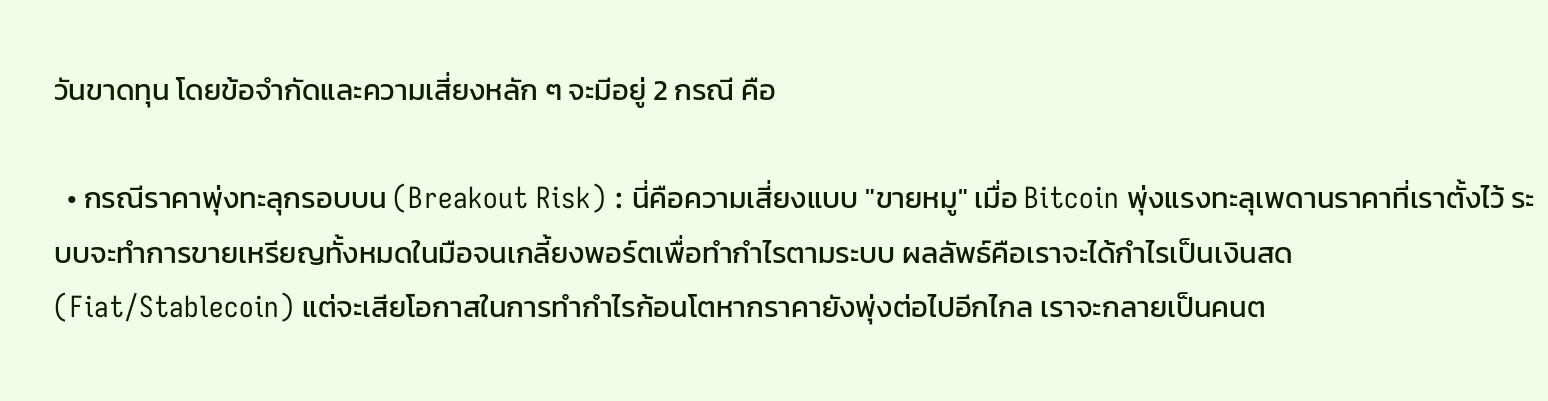วันขาดทุน โดยข้อจำกัดและความเสี่ยงหลัก ๆ จะมีอยู่ 2 กรณี คือ

  • กรณีราคาพุ่งทะลุกรอบบน (Breakout Risk) : นี่คือความเสี่ยงแบบ "ขายหมู" เมื่อ Bitcoin พุ่งแรงทะลุเพดานราคาที่เราตั้งไว้ ระบบจะทำการขายเหรียญทั้งหมดในมือจนเกลี้ยงพอร์ตเพื่อทำกำไรตามระบบ ผลลัพธ์คือเราจะได้กำไรเป็นเงินสด (Fiat/Stablecoin) แต่จะเสียโอกาสในการทำกำไรก้อนโตหากราคายังพุ่งต่อไปอีกไกล เราจะกลายเป็นคนต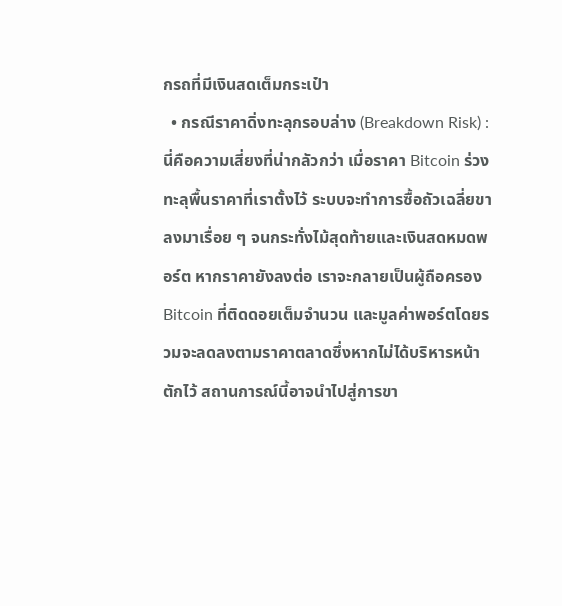กรถที่มีเงินสดเต็มกระเป๋า
  • กรณีราคาดิ่งทะลุกรอบล่าง (Breakdown Risk) : นี่คือความเสี่ยงที่น่ากลัวกว่า เมื่อราคา Bitcoin ร่วงทะลุพื้นราคาที่เราตั้งไว้ ระบบจะทำการซื้อถัวเฉลี่ยขาลงมาเรื่อย ๆ จนกระทั่งไม้สุดท้ายและเงินสดหมดพอร์ต หากราคายังลงต่อ เราจะกลายเป็นผู้ถือครอง Bitcoin ที่ติดดอยเต็มจำนวน และมูลค่าพอร์ตโดยรวมจะลดลงตามราคาตลาดซึ่งหากไม่ได้บริหารหน้าตักไว้ สถานการณ์นี้อาจนำไปสู่การขา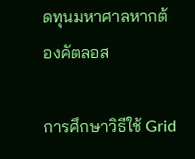ดทุนมหาศาลหากต้องคัตลอส

การศึกษาวิธีใช้ Grid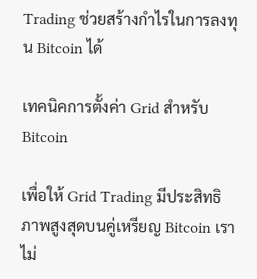Trading ช่วยสร้างกำไรในการลงทุน Bitcoin ได้

เทคนิคการตั้งค่า Grid สำหรับ Bitcoin

เพื่อให้ Grid Trading มีประสิทธิภาพสูงสุดบนคู่เหรียญ Bitcoin เราไม่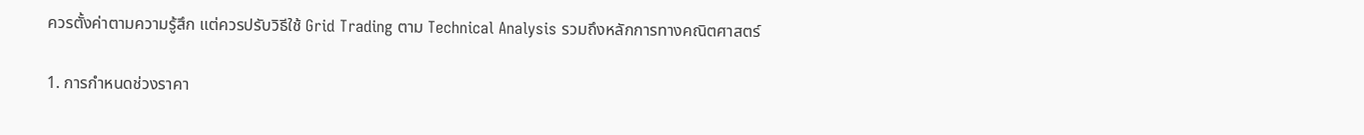ควรตั้งค่าตามความรู้สึก แต่ควรปรับวิธีใช้ Grid Trading ตาม Technical Analysis รวมถึงหลักการทางคณิตศาสตร์

1. การกำหนดช่วงราคา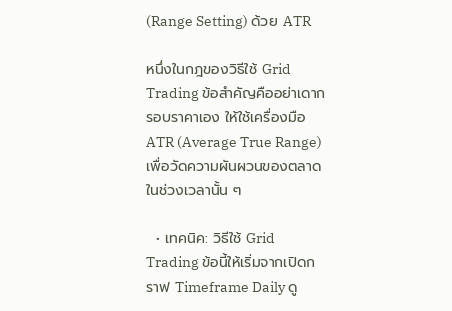(Range Setting) ด้วย ATR

หนึ่งในกฎของวิธีใช้ Grid Trading ข้อสำคัญคืออย่าเดากรอบราคาเอง ให้ใช้เครื่องมือ ATR (Average True Range) เพื่อวัดความผันผวนของตลาดในช่วงเวลานั้น ๆ

  • เทคนิค: วิธีใช้ Grid Trading ข้อนี้ให้เริ่มจากเปิดกราฟ Timeframe Daily ดู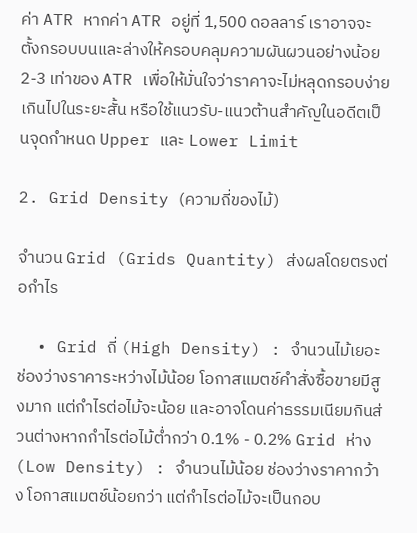ค่า ATR หากค่า ATR อยู่ที่ 1,500 ดอลลาร์ เราอาจจะตั้งกรอบบนและล่างให้ครอบคลุมความผันผวนอย่างน้อย 2-3 เท่าของ ATR เพื่อให้มั่นใจว่าราคาจะไม่หลุดกรอบง่ายเกินไปในระยะสั้น หรือใช้แนวรับ-แนวต้านสำคัญในอดีตเป็นจุดกำหนด Upper และ Lower Limit

2. Grid Density (ความถี่ของไม้)

จำนวน Grid (Grids Quantity) ส่งผลโดยตรงต่อกำไร

  • Grid ถี่ (High Density) : จำนวนไม้เยอะ ช่องว่างราคาระหว่างไม้น้อย โอกาสแมตช์คำสั่งซื้อขายมีสูงมาก แต่กำไรต่อไม้จะน้อย และอาจโดนค่าธรรมเนียมกินส่วนต่างหากกำไรต่อไม้ต่ำกว่า 0.1% - 0.2% Grid ห่าง (Low Density) : จำนวนไม้น้อย ช่องว่างราคากว้าง โอกาสแมตช์น้อยกว่า แต่กำไรต่อไม้จะเป็นกอบ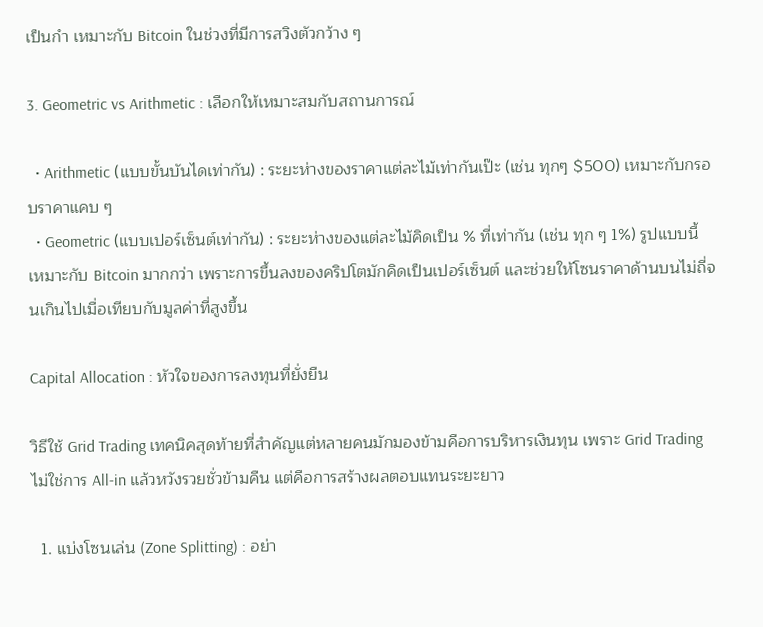เป็นกำ เหมาะกับ Bitcoin ในช่วงที่มีการสวิงตัวกว้าง ๆ

3. Geometric vs Arithmetic : เลือกให้เหมาะสมกับสถานการณ์

  • Arithmetic (แบบขั้นบันไดเท่ากัน) : ระยะห่างของราคาแต่ละไม้เท่ากันเป๊ะ (เช่น ทุกๆ $500) เหมาะกับกรอบราคาแคบ ๆ
  • Geometric (แบบเปอร์เซ็นต์เท่ากัน) : ระยะห่างของแต่ละไม้คิดเป็น % ที่เท่ากัน (เช่น ทุก ๆ 1%) รูปแบบนี้เหมาะกับ Bitcoin มากกว่า เพราะการขึ้นลงของคริปโตมักคิดเป็นเปอร์เซ็นต์ และช่วยให้โซนราคาด้านบนไม่ถี่จนเกินไปเมื่อเทียบกับมูลค่าที่สูงขึ้น

Capital Allocation : หัวใจของการลงทุนที่ยั่งยืน

วิธีใช้ Grid Trading เทคนิคสุดท้ายที่สำคัญแต่หลายคนมักมองข้ามคือการบริหารเงินทุน เพราะ Grid Trading ไม่ใช่การ All-in แล้วหวังรวยชั่วข้ามคืน แต่คือการสร้างผลตอบแทนระยะยาว

  1. แบ่งโซนเล่น (Zone Splitting) : อย่า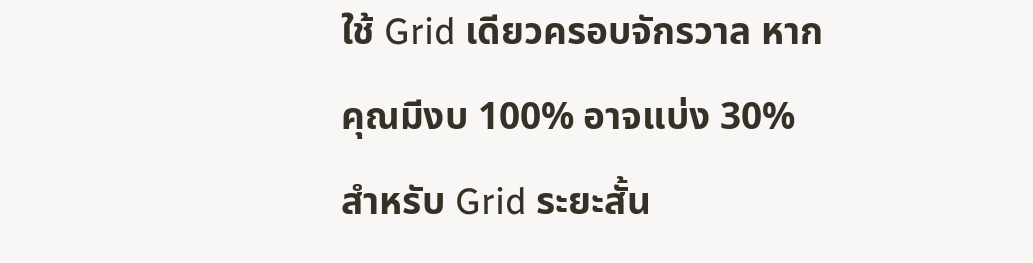ใช้ Grid เดียวครอบจักรวาล หากคุณมีงบ 100% อาจแบ่ง 30% สำหรับ Grid ระยะสั้น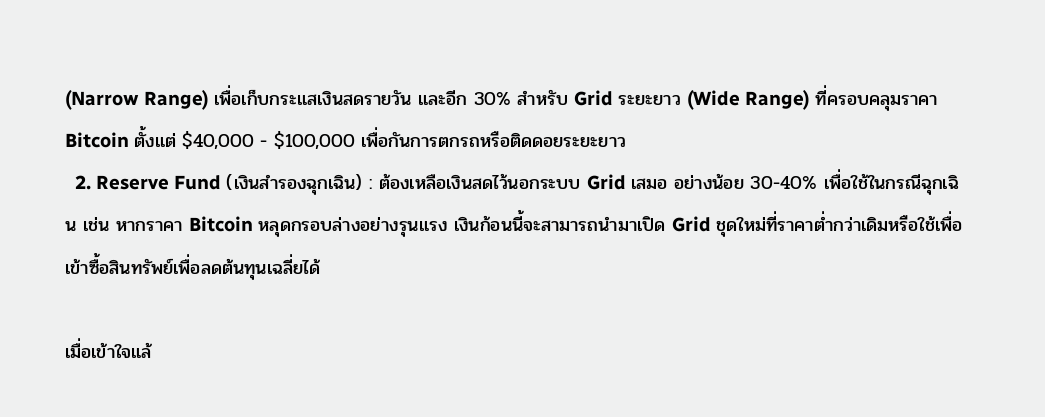(Narrow Range) เพื่อเก็บกระแสเงินสดรายวัน และอีก 30% สำหรับ Grid ระยะยาว (Wide Range) ที่ครอบคลุมราคา Bitcoin ตั้งแต่ $40,000 - $100,000 เพื่อกันการตกรถหรือติดดอยระยะยาว
  2. Reserve Fund (เงินสำรองฉุกเฉิน) : ต้องเหลือเงินสดไว้นอกระบบ Grid เสมอ อย่างน้อย 30-40% เพื่อใช้ในกรณีฉุกเฉิน เช่น หากราคา Bitcoin หลุดกรอบล่างอย่างรุนแรง เงินก้อนนี้จะสามารถนำมาเปิด Grid ชุดใหม่ที่ราคาต่ำกว่าเดิมหรือใช้เพื่อเข้าซื้อสินทรัพย์เพื่อลดต้นทุนเฉลี่ยได้

เมื่อเข้าใจแล้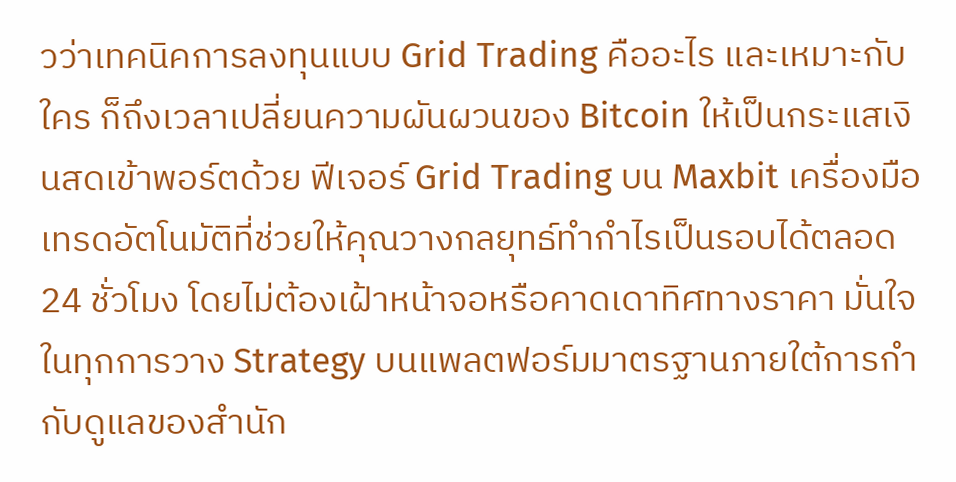วว่าเทคนิคการลงทุนแบบ Grid Trading คืออะไร และเหมาะกับใคร ก็ถึงเวลาเปลี่ยนความผันผวนของ Bitcoin ให้เป็นกระแสเงินสดเข้าพอร์ตด้วย ฟีเจอร์ Grid Trading บน Maxbit เครื่องมือเทรดอัตโนมัติที่ช่วยให้คุณวางกลยุทธ์ทำกำไรเป็นรอบได้ตลอด 24 ชั่วโมง โดยไม่ต้องเฝ้าหน้าจอหรือคาดเดาทิศทางราคา มั่นใจในทุกการวาง Strategy บนแพลตฟอร์มมาตรฐานภายใต้การกำกับดูแลของสำนัก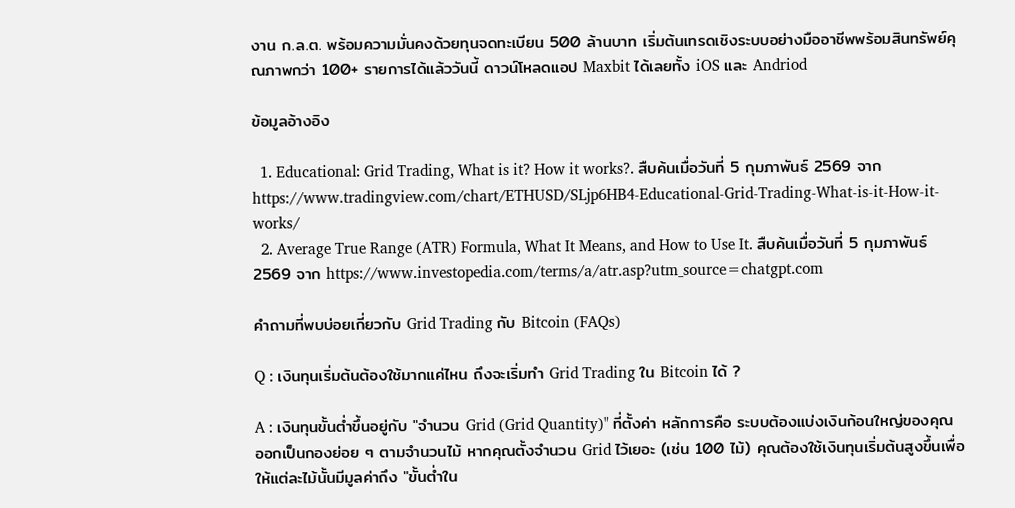งาน ก.ล.ต. พร้อมความมั่นคงด้วยทุนจดทะเบียน 500 ล้านบาท เริ่มต้นเทรดเชิงระบบอย่างมืออาชีพพร้อมสินทรัพย์คุณภาพกว่า 100+ รายการได้แล้ววันนี้ ดาวน์โหลดแอป Maxbit ได้เลยทั้ง iOS และ Andriod

ข้อมูลอ้างอิง

  1. Educational: Grid Trading, What is it? How it works?. สืบค้นเมื่อวันที่ 5 กุมภาพันธ์ 2569 จาก https://www.tradingview.com/chart/ETHUSD/SLjp6HB4-Educational-Grid-Trading-What-is-it-How-it-works/
  2. Average True Range (ATR) Formula, What It Means, and How to Use It. สืบค้นเมื่อวันที่ 5 กุมภาพันธ์ 2569 จาก https://www.investopedia.com/terms/a/atr.asp?utm_source=chatgpt.com

คำถามที่พบบ่อยเกี่ยวกับ Grid Trading กับ Bitcoin (FAQs)

Q : เงินทุนเริ่มต้นต้องใช้มากแค่ไหน ถึงจะเริ่มทำ Grid Trading ใน Bitcoin ได้ ?

A : เงินทุนขั้นต่ำขึ้นอยู่กับ "จำนวน Grid (Grid Quantity)" ที่ตั้งค่า หลักการคือ ระบบต้องแบ่งเงินก้อนใหญ่ของคุณออกเป็นกองย่อย ๆ ตามจำนวนไม้ หากคุณตั้งจำนวน Grid ไว้เยอะ (เช่น 100 ไม้) คุณต้องใช้เงินทุนเริ่มต้นสูงขึ้นเพื่อให้แต่ละไม้นั้นมีมูลค่าถึง "ขั้นต่ำใน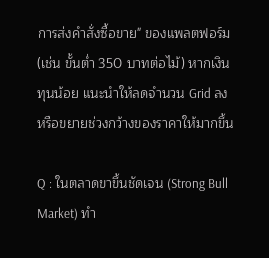การส่งคำสั่งซื้อขาย" ของแพลตฟอร์ม (เช่น ขั้นต่ำ 350 บาทต่อไม้) หากเงินทุนน้อย แนะนำให้ลดจำนวน Grid ลงหรือขยายช่วงกว้างของราคาให้มากขึ้น

Q : ในตลาดขาขึ้นชัดเจน (Strong Bull Market) ทำ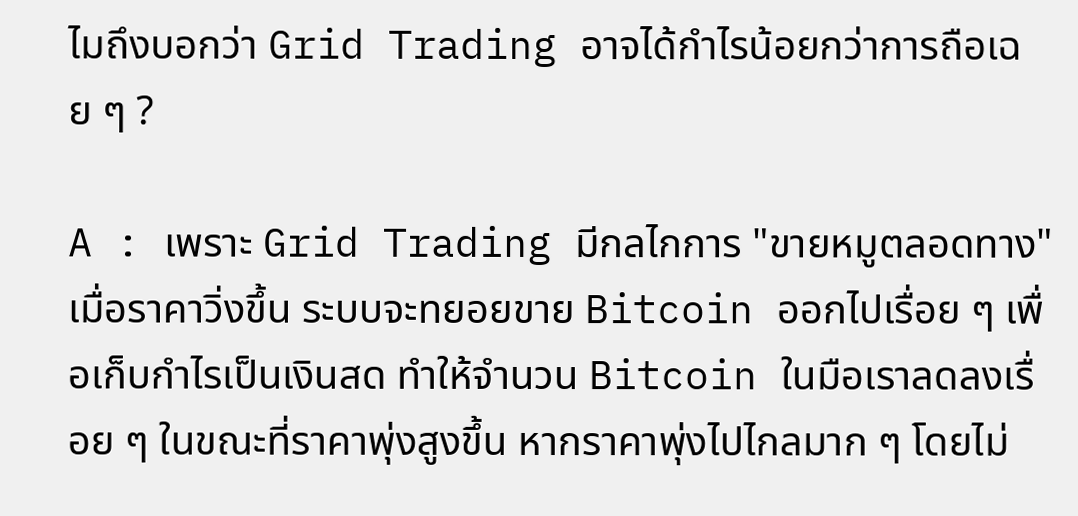ไมถึงบอกว่า Grid Trading อาจได้กำไรน้อยกว่าการถือเฉย ๆ ?

A : เพราะ Grid Trading มีกลไกการ "ขายหมูตลอดทาง" เมื่อราคาวิ่งขึ้น ระบบจะทยอยขาย Bitcoin ออกไปเรื่อย ๆ เพื่อเก็บกำไรเป็นเงินสด ทำให้จำนวน Bitcoin ในมือเราลดลงเรื่อย ๆ ในขณะที่ราคาพุ่งสูงขึ้น หากราคาพุ่งไปไกลมาก ๆ โดยไม่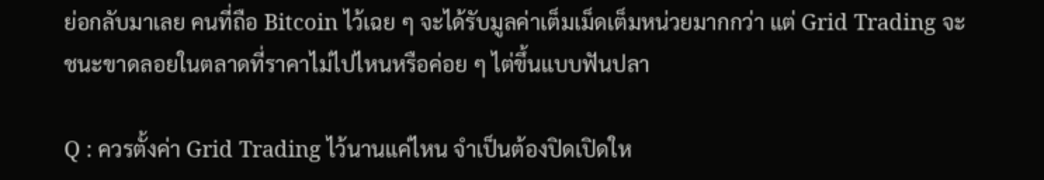ย่อกลับมาเลย คนที่ถือ Bitcoin ไว้เฉย ๆ จะได้รับมูลค่าเต็มเม็ดเต็มหน่วยมากกว่า แต่ Grid Trading จะชนะขาดลอยในตลาดที่ราคาไม่ไปไหนหรือค่อย ๆ ไต่ขึ้นแบบฟันปลา

Q : ควรตั้งค่า Grid Trading ไว้นานแค่ไหน จำเป็นต้องปิดเปิดให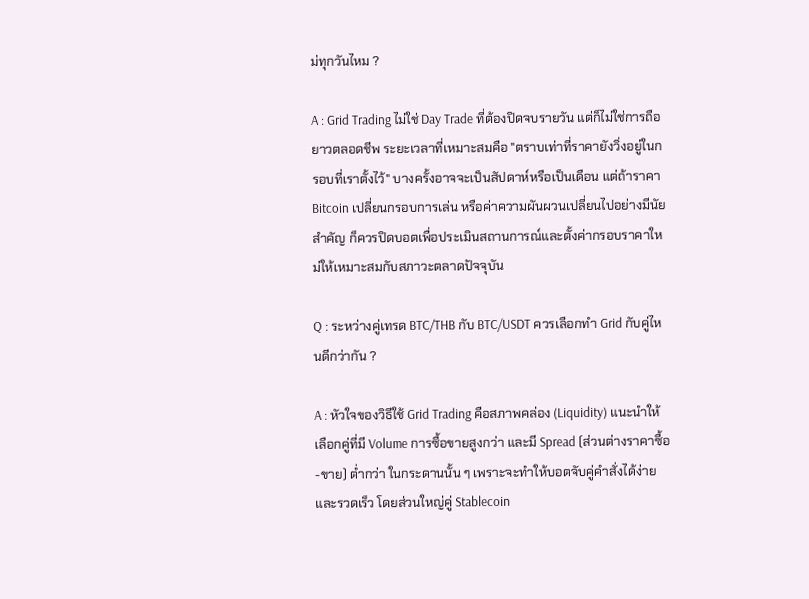ม่ทุกวันไหม ?

A : Grid Trading ไม่ใช่ Day Trade ที่ต้องปิดจบรายวัน แต่ก็ไม่ใช่การถือยาวตลอดชีพ ระยะเวลาที่เหมาะสมคือ "ตราบเท่าที่ราคายังวิ่งอยู่ในกรอบที่เราตั้งไว้" บางครั้งอาจจะเป็นสัปดาห์หรือเป็นเดือน แต่ถ้าราคา Bitcoin เปลี่ยนกรอบการเล่น หรือค่าความผันผวนเปลี่ยนไปอย่างมีนัยสำคัญ ก็ควรปิดบอตเพื่อประเมินสถานการณ์และตั้งค่ากรอบราคาใหม่ให้เหมาะสมกับสภาวะตลาดปัจจุบัน

Q : ระหว่างคู่เทรด BTC/THB กับ BTC/USDT ควรเลือกทำ Grid กับคู่ไหนดีกว่ากัน ?

A : หัวใจของวิธีใช้ Grid Trading คือสภาพคล่อง (Liquidity) แนะนำให้เลือกคู่ที่มี Volume การซื้อขายสูงกว่า และมี Spread (ส่วนต่างราคาซื้อ-ขาย) ต่ำกว่า ในกระดานนั้น ๆ เพราะจะทำให้บอตจับคู่คำสั่งได้ง่ายและรวดเร็ว โดยส่วนใหญ่คู่ Stablecoin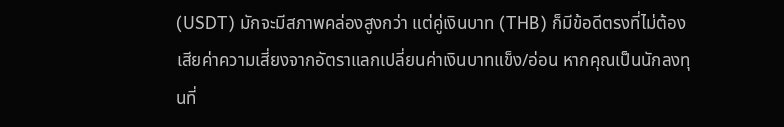(USDT) มักจะมีสภาพคล่องสูงกว่า แต่คู่เงินบาท (THB) ก็มีข้อดีตรงที่ไม่ต้องเสียค่าความเสี่ยงจากอัตราแลกเปลี่ยนค่าเงินบาทแข็ง/อ่อน หากคุณเป็นนักลงทุนที่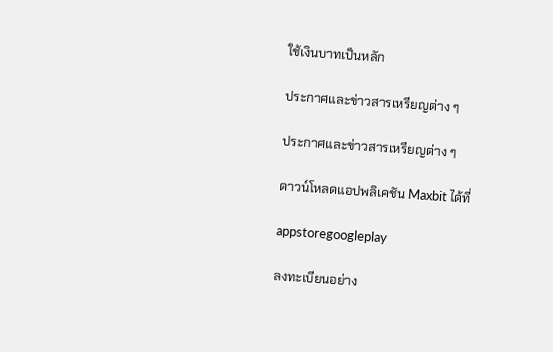ใช้เงินบาทเป็นหลัก

ประกาศและข่าวสารเหรียญต่าง ๆ

ประกาศและข่าวสารเหรียญต่าง ๆ

ดาวน์โหลดแอปพลิเคชัน Maxbit ได้ที่

appstoregoogleplay

ลงทะเบียนอย่าง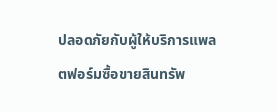ปลอดภัยกับผู้ให้บริการแพลตฟอร์มซื้อขายสินทรัพ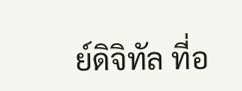ย์ดิจิทัล ที่อ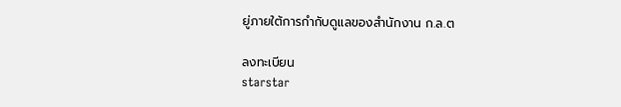ยู่ภายใต้การกำกับดูแลของสำนักงาน ก.ล.ต

ลงทะเบียน
starstar